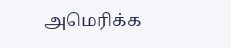அமெரிக்க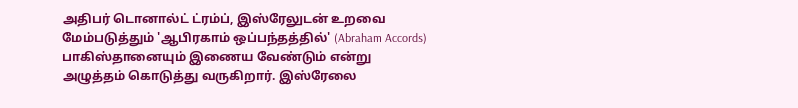அதிபர் டொனால்ட் ட்ரம்ப், இஸ்ரேலுடன் உறவை மேம்படுத்தும் 'ஆபிரகாம் ஒப்பந்தத்தில்' (Abraham Accords) பாகிஸ்தானையும் இணைய வேண்டும் என்று அழுத்தம் கொடுத்து வருகிறார். இஸ்ரேலை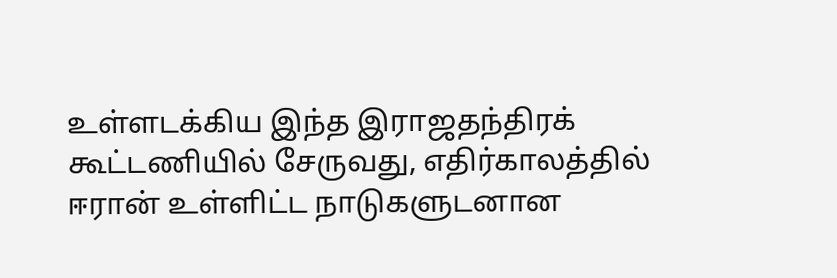உள்ளடக்கிய இந்த இராஜதந்திரக் கூட்டணியில் சேருவது, எதிர்காலத்தில் ஈரான் உள்ளிட்ட நாடுகளுடனான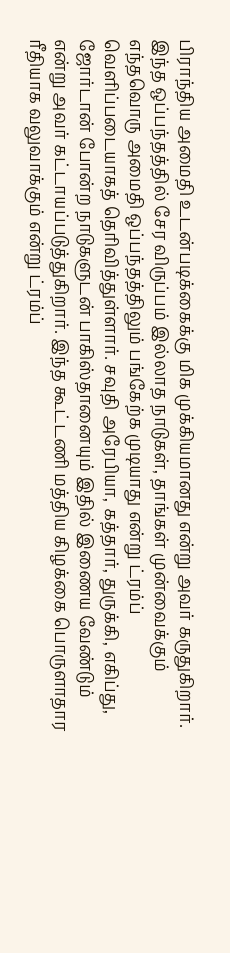பிராந்திய அமைதி உடன்படிக்கைக்கு மிக முக்கியமானது என்று அவர் கருதுகிறார். இந்த ஒப்பந்தத்தில் சேர விருப்பம் இல்லாத நாடுகள், தாங்கள் முன்வைக்கும் எந்தவொரு அமைதி ஒப்பந்தத்திலும் பங்கேற்க முடியாது என்று ட்ரம்ப் வெளிப்படையாகத் தெரிவித்துள்ளார். சவுதி அரேபியா, கத்தார், துருக்கி, எகிப்து, ஜோர்டான் போன்ற நாடுகளுடன் பாகிஸ்தானையும் இதில் இணைய வேண்டும் என்று அவர் கட்டாயப்படுத்துகிறார். இந்த கூட்டணி மத்திய கிழக்கை பொருளாதார ரீதியாக வலுவாக்கும் என்று ட்ரம்ப்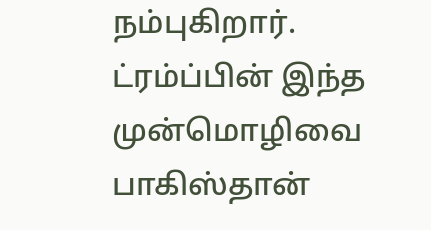நம்புகிறார்.
ட்ரம்ப்பின் இந்த முன்மொழிவை பாகிஸ்தான்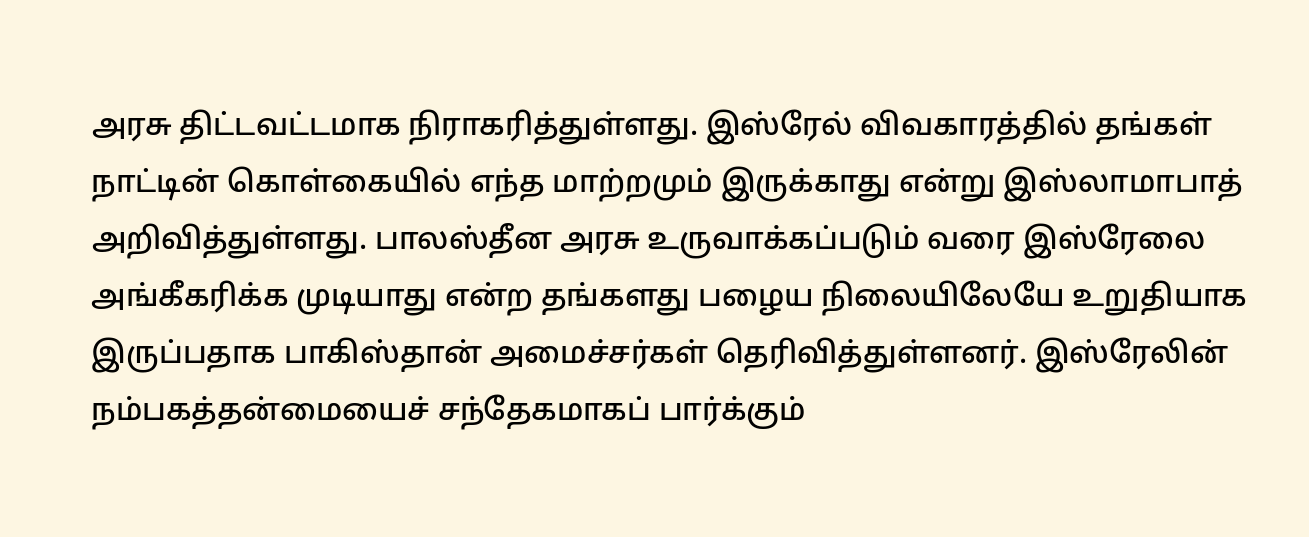அரசு திட்டவட்டமாக நிராகரித்துள்ளது. இஸ்ரேல் விவகாரத்தில் தங்கள் நாட்டின் கொள்கையில் எந்த மாற்றமும் இருக்காது என்று இஸ்லாமாபாத் அறிவித்துள்ளது. பாலஸ்தீன அரசு உருவாக்கப்படும் வரை இஸ்ரேலை அங்கீகரிக்க முடியாது என்ற தங்களது பழைய நிலையிலேயே உறுதியாக இருப்பதாக பாகிஸ்தான் அமைச்சர்கள் தெரிவித்துள்ளனர். இஸ்ரேலின் நம்பகத்தன்மையைச் சந்தேகமாகப் பார்க்கும்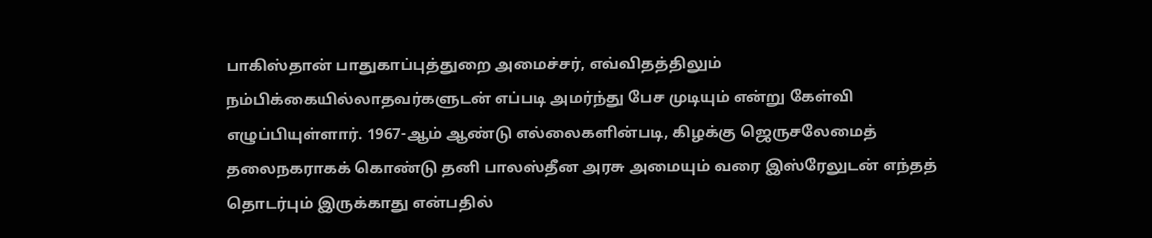பாகிஸ்தான் பாதுகாப்புத்துறை அமைச்சர், எவ்விதத்திலும் நம்பிக்கையில்லாதவர்களுடன் எப்படி அமர்ந்து பேச முடியும் என்று கேள்வி எழுப்பியுள்ளார். 1967-ஆம் ஆண்டு எல்லைகளின்படி, கிழக்கு ஜெருசலேமைத் தலைநகராகக் கொண்டு தனி பாலஸ்தீன அரசு அமையும் வரை இஸ்ரேலுடன் எந்தத் தொடர்பும் இருக்காது என்பதில்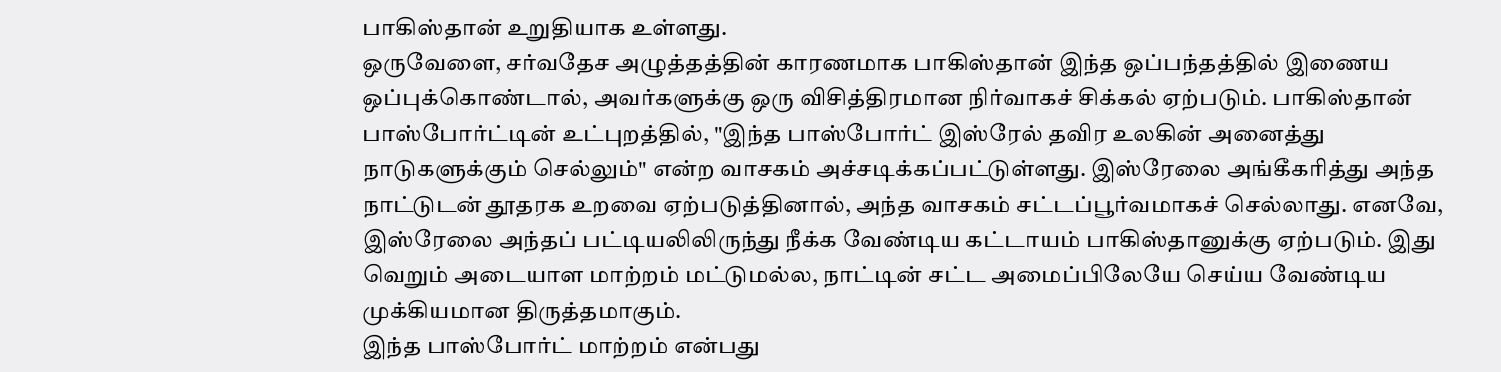பாகிஸ்தான் உறுதியாக உள்ளது.
ஒருவேளை, சர்வதேச அழுத்தத்தின் காரணமாக பாகிஸ்தான் இந்த ஒப்பந்தத்தில் இணைய ஒப்புக்கொண்டால், அவர்களுக்கு ஒரு விசித்திரமான நிர்வாகச் சிக்கல் ஏற்படும். பாகிஸ்தான் பாஸ்போர்ட்டின் உட்புறத்தில், "இந்த பாஸ்போர்ட் இஸ்ரேல் தவிர உலகின் அனைத்து நாடுகளுக்கும் செல்லும்" என்ற வாசகம் அச்சடிக்கப்பட்டுள்ளது. இஸ்ரேலை அங்கீகரித்து அந்த நாட்டுடன் தூதரக உறவை ஏற்படுத்தினால், அந்த வாசகம் சட்டப்பூர்வமாகச் செல்லாது. எனவே, இஸ்ரேலை அந்தப் பட்டியலிலிருந்து நீக்க வேண்டிய கட்டாயம் பாகிஸ்தானுக்கு ஏற்படும். இது வெறும் அடையாள மாற்றம் மட்டுமல்ல, நாட்டின் சட்ட அமைப்பிலேயே செய்ய வேண்டிய முக்கியமான திருத்தமாகும்.
இந்த பாஸ்போர்ட் மாற்றம் என்பது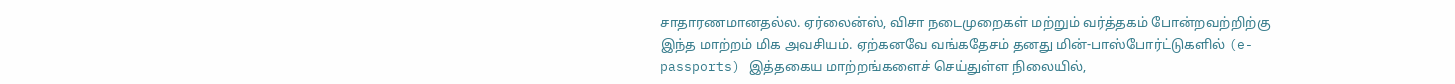சாதாரணமானதல்ல. ஏர்லைன்ஸ், விசா நடைமுறைகள் மற்றும் வர்த்தகம் போன்றவற்றிற்கு இந்த மாற்றம் மிக அவசியம். ஏற்கனவே வங்கதேசம் தனது மின்-பாஸ்போர்ட்டுகளில் (e-passports) இத்தகைய மாற்றங்களைச் செய்துள்ள நிலையில்,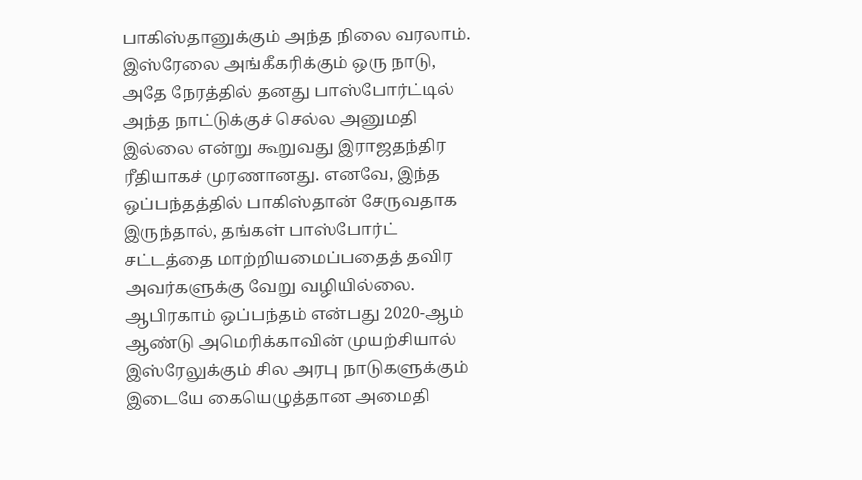பாகிஸ்தானுக்கும் அந்த நிலை வரலாம். இஸ்ரேலை அங்கீகரிக்கும் ஒரு நாடு, அதே நேரத்தில் தனது பாஸ்போர்ட்டில் அந்த நாட்டுக்குச் செல்ல அனுமதி இல்லை என்று கூறுவது இராஜதந்திர ரீதியாகச் முரணானது. எனவே, இந்த ஒப்பந்தத்தில் பாகிஸ்தான் சேருவதாக இருந்தால், தங்கள் பாஸ்போர்ட் சட்டத்தை மாற்றியமைப்பதைத் தவிர அவர்களுக்கு வேறு வழியில்லை.
ஆபிரகாம் ஒப்பந்தம் என்பது 2020-ஆம் ஆண்டு அமெரிக்காவின் முயற்சியால் இஸ்ரேலுக்கும் சில அரபு நாடுகளுக்கும் இடையே கையெழுத்தான அமைதி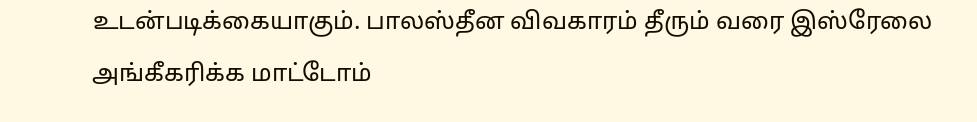உடன்படிக்கையாகும். பாலஸ்தீன விவகாரம் தீரும் வரை இஸ்ரேலை அங்கீகரிக்க மாட்டோம்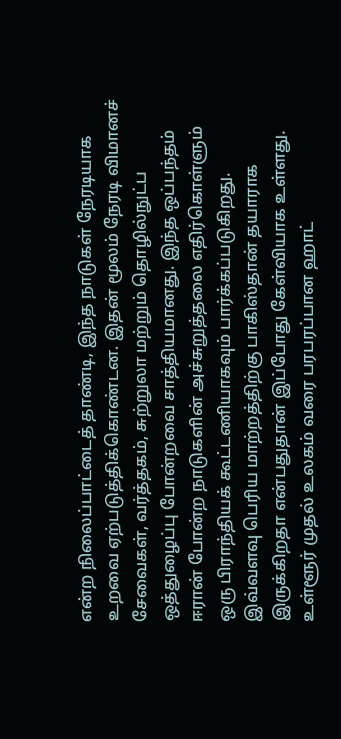என்ற நிலைப்பாட்டைத் தாண்டி, இந்த நாடுகள் நேரடியாக உறவை ஏற்படுத்திக்கொண்டன. இதன் மூலம் நேரடி விமானச் சேவைகள், வர்த்தகம், சுற்றுலா மற்றும் தொழில்நுட்ப ஒத்துழைப்பு போன்றவை சாத்தியமானது. இந்த ஒப்பந்தம் ஈரான் போன்ற நாடுகளின் அச்சுறுத்தலை எதிர்கொள்ளும் ஒரு பிராந்தியக் கூட்டணியாகவும் பார்க்கப்படுகிறது. இவ்வளவு பெரிய மாற்றத்திற்கு பாகிஸ்தான் தயாராக இருக்கிறதா என்பதுதான் இப்போது கேள்வியாக உள்ளது.
உள்ளூர் முதல் உலகம் வரை பரபரப்பான ஹாட்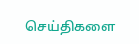செய்திகளை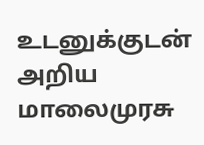உடனுக்குடன் அறிய மாலைமுரசு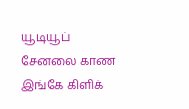யூடியூப் சேனலை காண இங்கே கிளிக்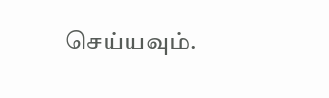செய்யவும்.